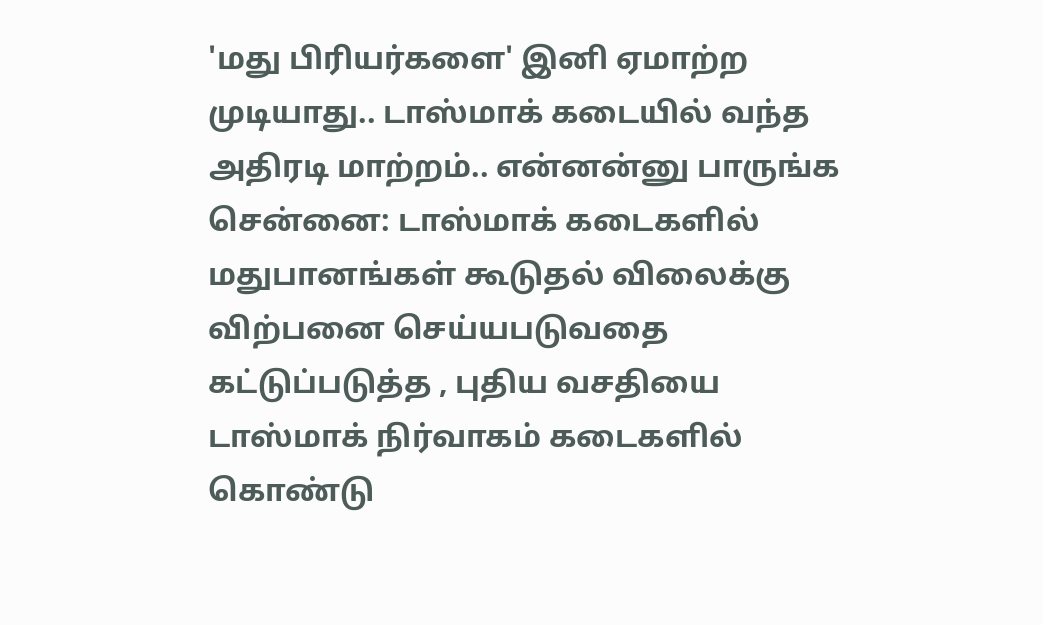'மது பிரியர்களை' இனி ஏமாற்ற முடியாது.. டாஸ்மாக் கடையில் வந்த அதிரடி மாற்றம்.. என்னன்னு பாருங்க
சென்னை: டாஸ்மாக் கடைகளில் மதுபானங்கள் கூடுதல் விலைக்கு விற்பனை செய்யபடுவதை கட்டுப்படுத்த , புதிய வசதியை டாஸ்மாக் நிர்வாகம் கடைகளில் கொண்டு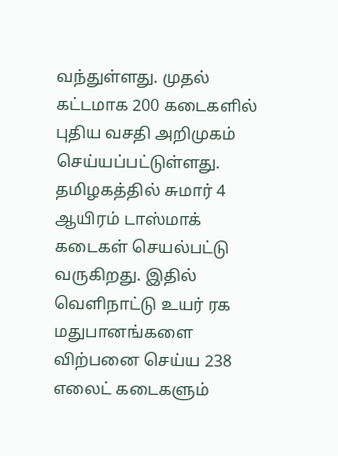வந்துள்ளது. முதல் கட்டமாக 200 கடைகளில் புதிய வசதி அறிமுகம் செய்யப்பட்டுள்ளது.
தமிழகத்தில் சுமார் 4 ஆயிரம் டாஸ்மாக் கடைகள் செயல்பட்டு வருகிறது. இதில் வெளிநாட்டு உயர் ரக மதுபானங்களை விற்பனை செய்ய 238 எலைட் கடைகளும்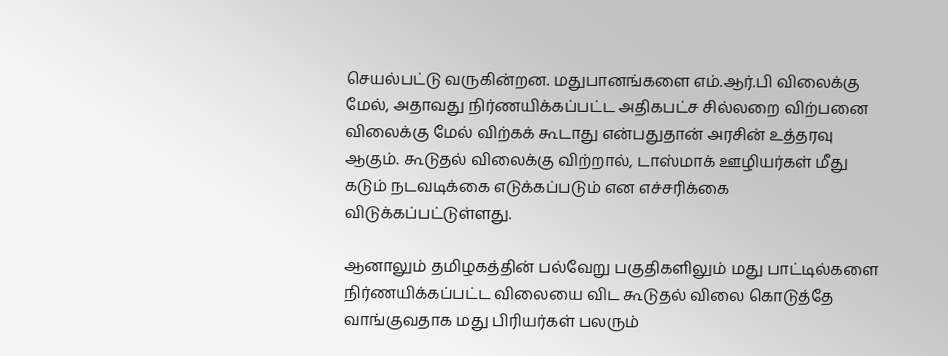செயல்பட்டு வருகின்றன. மதுபானங்களை எம்.ஆர்.பி விலைக்கு மேல், அதாவது நிர்ணயிக்கப்பட்ட அதிகபட்ச சில்லறை விற்பனை விலைக்கு மேல் விற்கக் கூடாது என்பதுதான் அரசின் உத்தரவு ஆகும். கூடுதல் விலைக்கு விற்றால், டாஸ்மாக் ஊழியர்கள் மீது கடும் நடவடிக்கை எடுக்கப்படும் என எச்சரிக்கை விடுக்கப்பட்டுள்ளது.

ஆனாலும் தமிழகத்தின் பல்வேறு பகுதிகளிலும் மது பாட்டில்களை நிர்ணயிக்கப்பட்ட விலையை விட கூடுதல் விலை கொடுத்தே வாங்குவதாக மது பிரியர்கள் பலரும்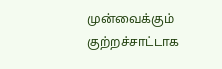முன்வைக்கும் குற்றச்சாட்டாக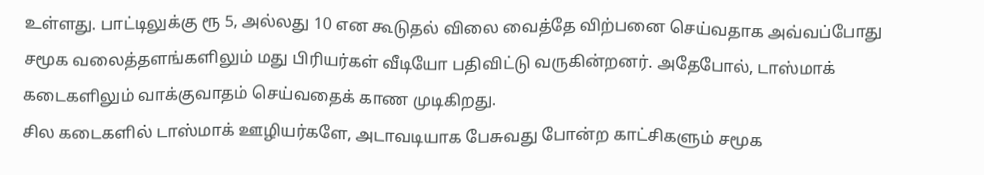உள்ளது. பாட்டிலுக்கு ரூ 5, அல்லது 10 என கூடுதல் விலை வைத்தே விற்பனை செய்வதாக அவ்வப்போது சமூக வலைத்தளங்களிலும் மது பிரியர்கள் வீடியோ பதிவிட்டு வருகின்றனர். அதேபோல், டாஸ்மாக் கடைகளிலும் வாக்குவாதம் செய்வதைக் காண முடிகிறது.
சில கடைகளில் டாஸ்மாக் ஊழியர்களே, அடாவடியாக பேசுவது போன்ற காட்சிகளும் சமூக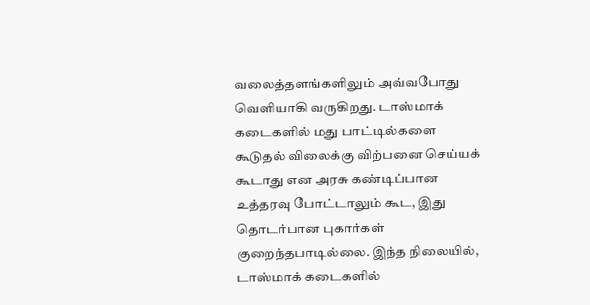வலைத்தளங்களிலும் அவ்வபோது வெளியாகி வருகிறது. டாஸ்மாக் கடைகளில் மது பாட்டில்களை கூடுதல் விலைக்கு விற்பனை செய்யக் கூடாது என அரசு கண்டிப்பான உத்தரவு போட்டாலும் கூட, இது தொடர்பான புகார்கள் குறைந்தபாடில்லை. இந்த நிலையில், டாஸ்மாக் கடைகளில்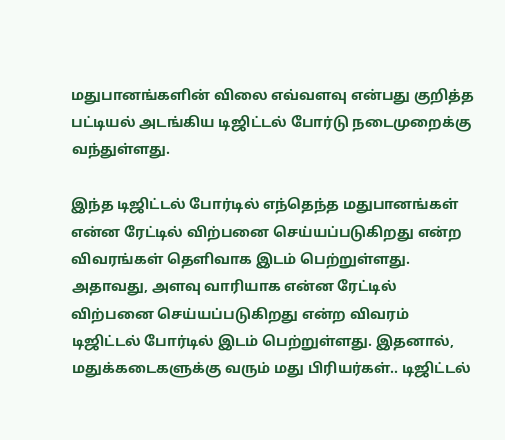மதுபானங்களின் விலை எவ்வளவு என்பது குறித்த பட்டியல் அடங்கிய டிஜிட்டல் போர்டு நடைமுறைக்கு வந்துள்ளது.

இந்த டிஜிட்டல் போர்டில் எந்தெந்த மதுபானங்கள் என்ன ரேட்டில் விற்பனை செய்யப்படுகிறது என்ற விவரங்கள் தெளிவாக இடம் பெற்றுள்ளது. அதாவது, அளவு வாரியாக என்ன ரேட்டில் விற்பனை செய்யப்படுகிறது என்ற விவரம் டிஜிட்டல் போர்டில் இடம் பெற்றுள்ளது. இதனால், மதுக்கடைகளுக்கு வரும் மது பிரியர்கள்.. டிஜிட்டல்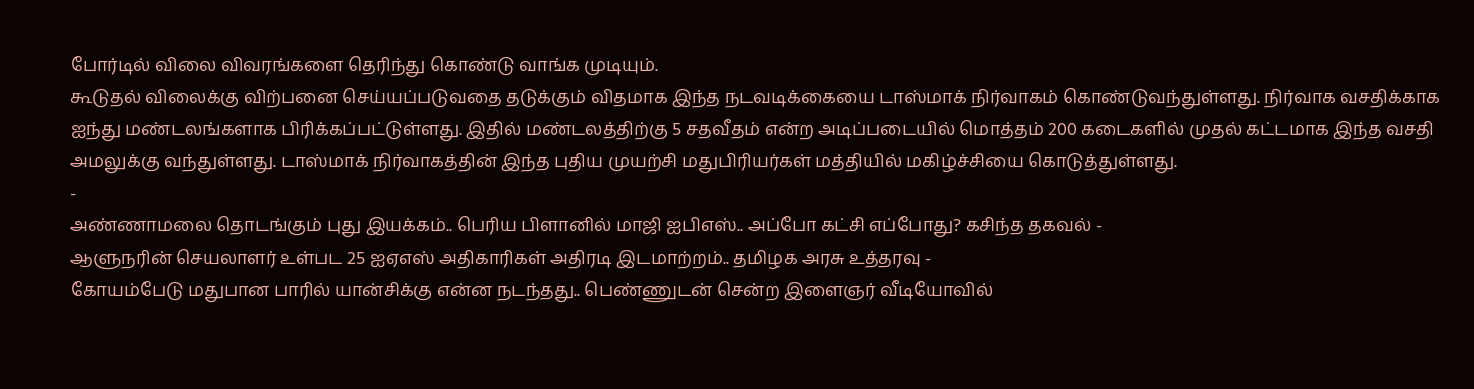போர்டில் விலை விவரங்களை தெரிந்து கொண்டு வாங்க முடியும்.
கூடுதல் விலைக்கு விற்பனை செய்யப்படுவதை தடுக்கும் விதமாக இந்த நடவடிக்கையை டாஸ்மாக் நிர்வாகம் கொண்டுவந்துள்ளது. நிர்வாக வசதிக்காக ஐந்து மண்டலங்களாக பிரிக்கப்பட்டுள்ளது. இதில் மண்டலத்திற்கு 5 சதவீதம் என்ற அடிப்படையில் மொத்தம் 200 கடைகளில் முதல் கட்டமாக இந்த வசதி அமலுக்கு வந்துள்ளது. டாஸ்மாக் நிர்வாகத்தின் இந்த புதிய முயற்சி மதுபிரியர்கள் மத்தியில் மகிழ்ச்சியை கொடுத்துள்ளது.
-
அண்ணாமலை தொடங்கும் புது இயக்கம்.. பெரிய பிளானில் மாஜி ஐபிஎஸ்.. அப்போ கட்சி எப்போது? கசிந்த தகவல் -
ஆளுநரின் செயலாளர் உள்பட 25 ஐஏஎஸ் அதிகாரிகள் அதிரடி இடமாற்றம்.. தமிழக அரசு உத்தரவு -
கோயம்பேடு மதுபான பாரில் யான்சிக்கு என்ன நடந்தது.. பெண்ணுடன் சென்ற இளைஞர் வீடியோவில்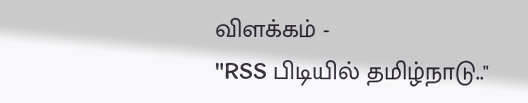விளக்கம் -
"RSS பிடியில் தமிழ்நாடு.."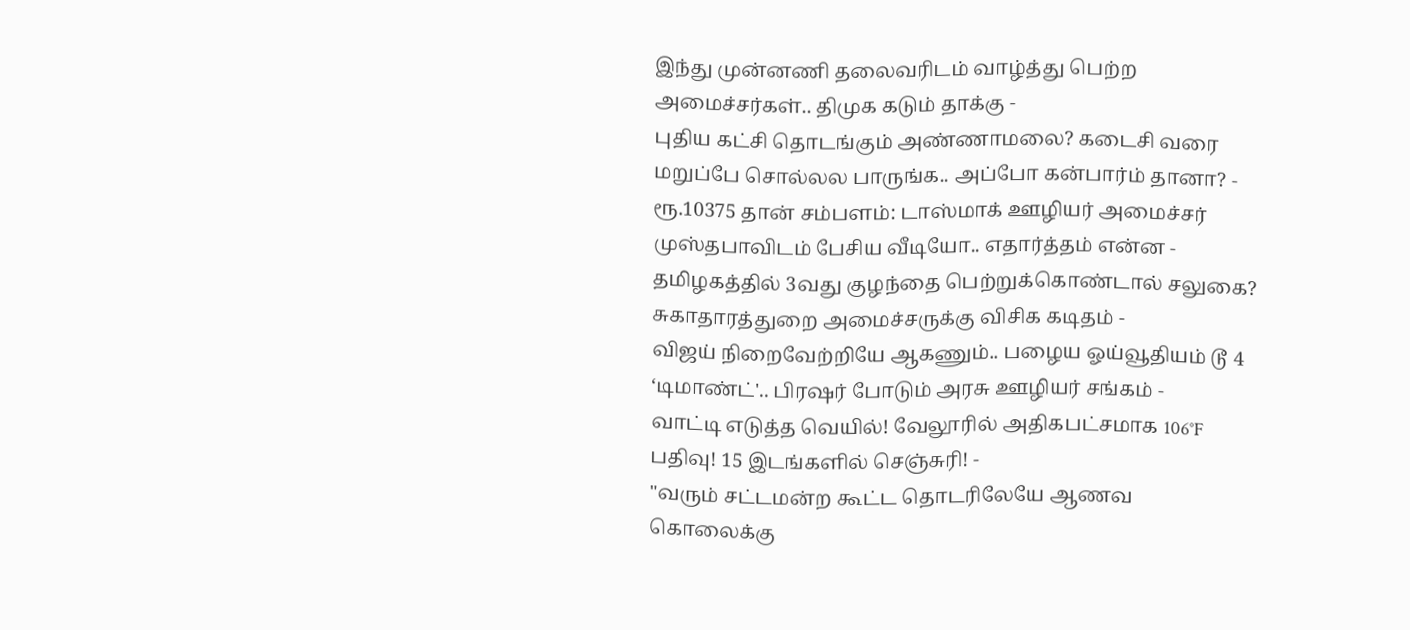இந்து முன்னணி தலைவரிடம் வாழ்த்து பெற்ற அமைச்சர்கள்.. திமுக கடும் தாக்கு -
புதிய கட்சி தொடங்கும் அண்ணாமலை? கடைசி வரை மறுப்பே சொல்லல பாருங்க.. அப்போ கன்பார்ம் தானா? -
ரூ.10375 தான் சம்பளம்: டாஸ்மாக் ஊழியர் அமைச்சர் முஸ்தபாவிடம் பேசிய வீடியோ.. எதார்த்தம் என்ன -
தமிழகத்தில் 3வது குழந்தை பெற்றுக்கொண்டால் சலுகை? சுகாதாரத்துறை அமைச்சருக்கு விசிக கடிதம் -
விஜய் நிறைவேற்றியே ஆகணும்.. பழைய ஓய்வூதியம் டூ 4 ‘டிமாண்ட்'.. பிரஷர் போடும் அரசு ஊழியர் சங்கம் -
வாட்டி எடுத்த வெயில்! வேலூரில் அதிகபட்சமாக 106°F பதிவு! 15 இடங்களில் செஞ்சுரி! -
"வரும் சட்டமன்ற கூட்ட தொடரிலேயே ஆணவ கொலைக்கு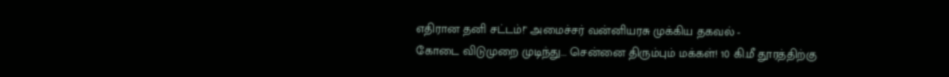எதிரான தனி சட்டம்!" அமைச்சர் வன்னியரசு முக்கிய தகவல் -
கோடை விடுமுறை முடிந்து... சென்னை திரும்பும் மக்கள்! 10 கி.மீ தூரத்திற்கு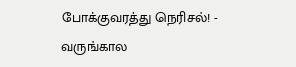போக்குவரத்து நெரிசல்! -
வருங்கால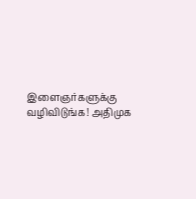இளைஞர்களுக்கு வழிவிடுங்க! அதிமுக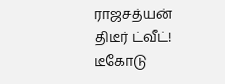ராஜசத்யன் திடீர் ட்வீட்! டீகோடு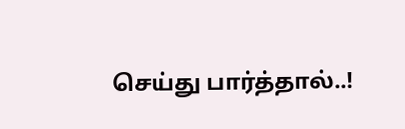செய்து பார்த்தால்..!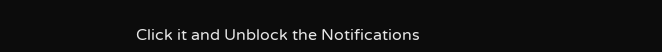Click it and Unblock the Notifications